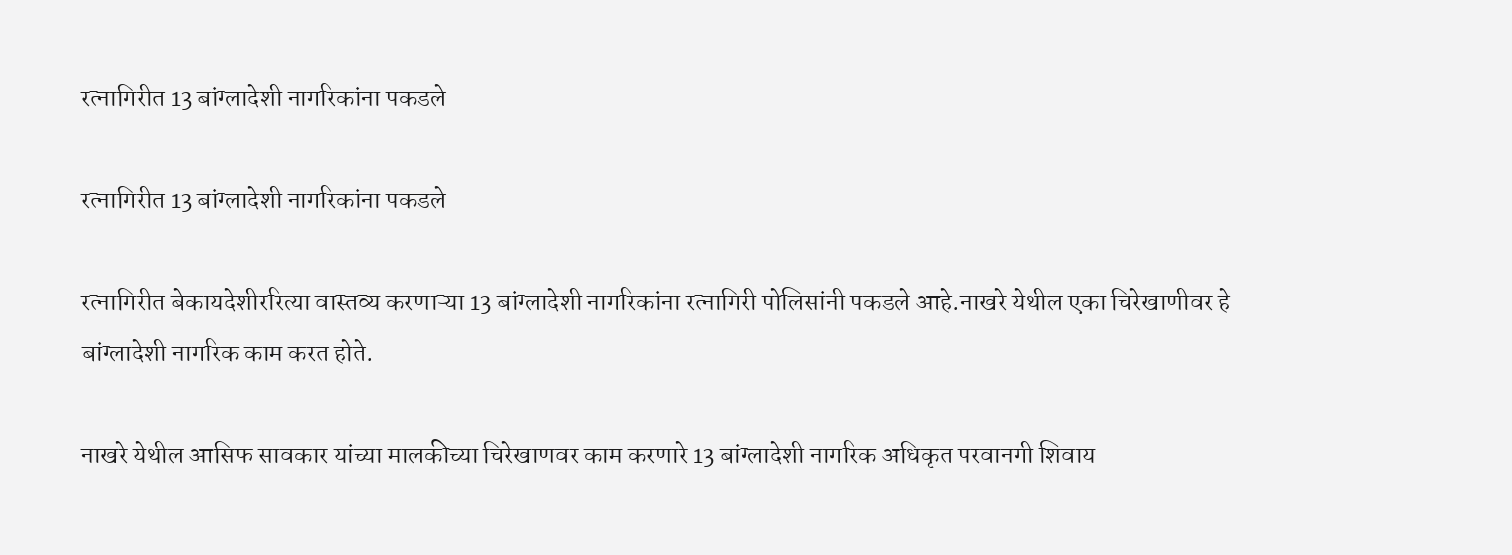रत्नागिरीत 13 बांग्लादेशी नागरिकांना पकडले

रत्नागिरीत 13 बांग्लादेशी नागरिकांना पकडले

रत्नागिरीत बेकायदेशीररित्या वास्तव्य करणाऱ्या 13 बांग्लादेशी नागरिकांना रत्नागिरी पोलिसांनी पकडले आहे.नाखरे येथील एका चिरेखाणीवर हे बांग्लादेशी नागरिक काम करत होते.

नाखरे येथील आसिफ सावकार यांच्या मालकीच्या चिरेखाणवर काम करणारे 13 बांग्लादेशी नागरिक अधिकृत परवानगी शिवाय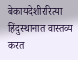बेकायदेशीररित्या हिंदुस्थानात वास्तव्य करत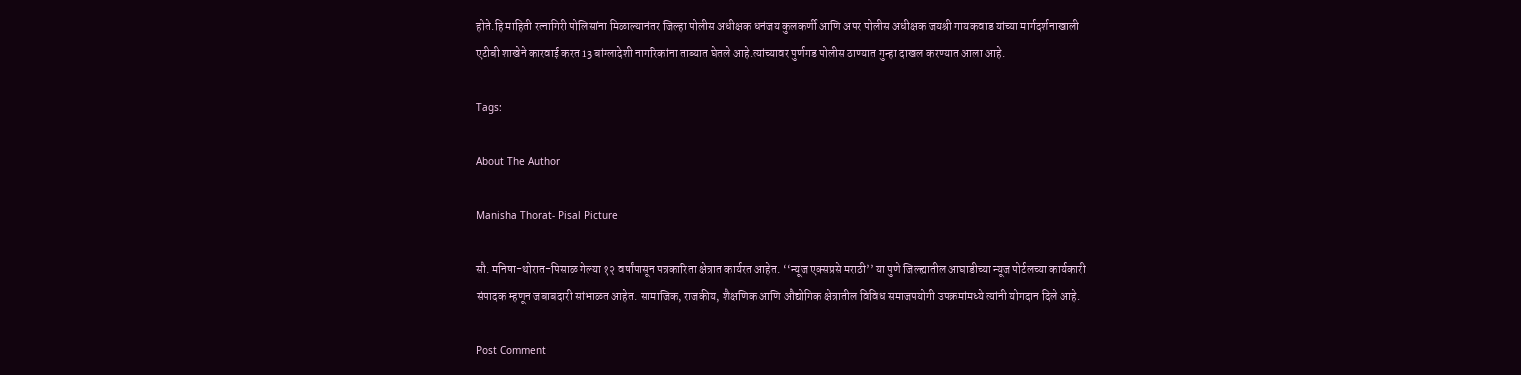होते.हि माहिती रत्नागिरी पोलिसांना मिळाल्यानंतर जिल्हा पोलीस अधीक्षक धनंजय कुलकर्णी आणि अपर पोलीस अधीक्षक जयश्री गायकवाड यांच्या मार्गदर्शनाखाली एटीबी शाखेने कारवाई करत 13 बांग्लादेशी नागरिकांना ताब्यात घेतले आहे.त्यांच्यावर पुर्णगड पोलीस ठाण्यात गुन्हा दाखल करण्यात आला आहे.

Tags:

About The Author

Manisha Thorat- Pisal Picture

सौ. मनिषा-थोरात-पिसाळ गेल्या १२ वर्षांपासून पत्रकारिता क्षेत्रात कार्यरत आहेत. ‘‘न्यूज एक्सप्रसे मराठी’’ या पुणे जिल्ह्यातील आघाडीच्या न्यूज पोर्टलच्या कार्यकारी संपादक म्हणून जबाबदारी सांभाळत आहेत. सामाजिक, राजकीय, शैक्षणिक आणि औद्योगिक क्षेत्रातील विविध समाजपयोगी उपक्रमांमध्ये त्यांनी योगदान दिले आहे.

Post Comment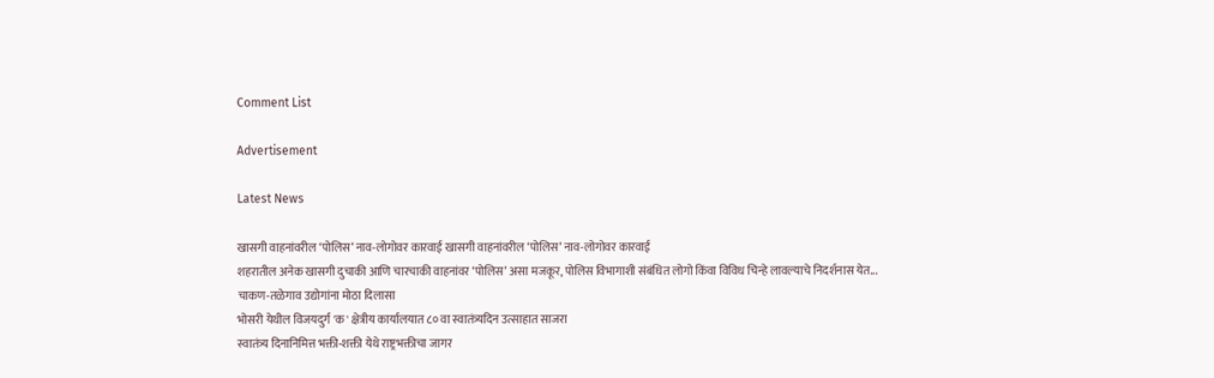Comment List

Advertisement

Latest News

खासगी वाहनांवरील ‘पोलिस’ नाव-लोगोवर कारवाई खासगी वाहनांवरील ‘पोलिस’ नाव-लोगोवर कारवाई
शहरातील अनेक खासगी दुचाकी आणि चारचाकी वाहनांवर ‘पोलिस’ असा मजकूर, पोलिस विभागाशी संबंधित लोगो किंवा विविध चिन्हे लावल्याचे निदर्शनास येत...
चाकण-तळेगाव उद्योगांना मोठा दिलासा
भोसरी येथील विजयदुर्ग 'क' क्षेत्रीय कार्यालयात ८० वा स्वातंत्र्यदिन उत्साहात साजरा
स्वातंत्र्य दिनानिमित्त भक्ती-शक्ती येथे राष्ट्रभक्तीचा जागर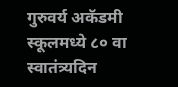गुरुवर्य अकॅडमी स्कूलमध्ये ८० वा स्वातंत्र्यदिन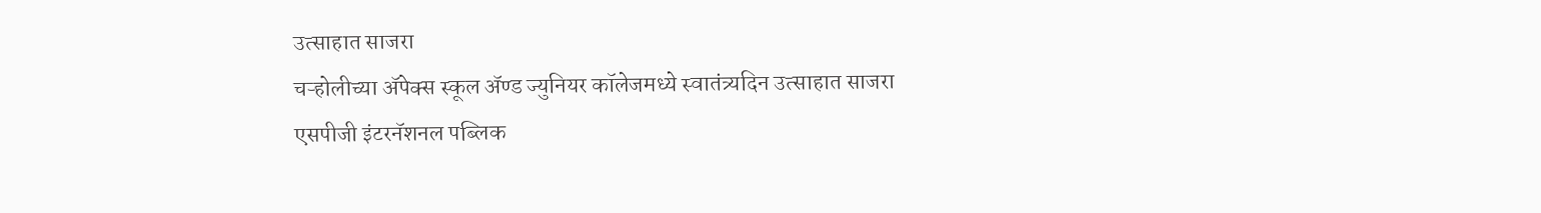उत्साहात साजरा
चऱ्होलीच्या अ‍ॅपेक्स स्कूल अ‍ॅण्ड ज्युनियर कॉलेजमध्ये स्वातंत्र्यदिन उत्साहात साजरा
एसपीजी इंटरनॅशनल पब्लिक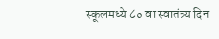स्कूलमध्ये ८० वा स्वातंत्र्य दिन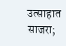उत्साहात साजरा;